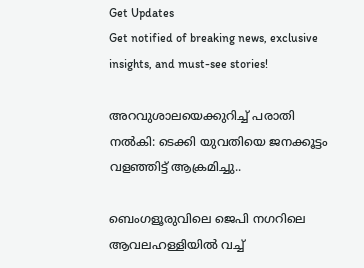Get Updates
Get notified of breaking news, exclusive insights, and must-see stories!

അറവുശാലയെക്കുറിച്ച് പരാതി നല്‍കി: ടെക്കി യുവതിയെ ജനക്കൂട്ടം വളഞ്ഞിട്ട് ആക്രമിച്ചു..

ബെംഗളൂരുവിലെ ജെപി നഗറിലെ ആവലഹള്ളിയില്‍ വച്ച്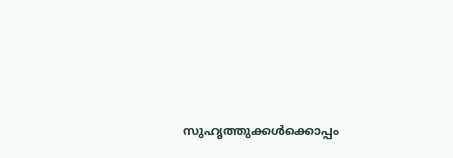സുഹൃത്തുക്കള്‍ക്കൊപ്പം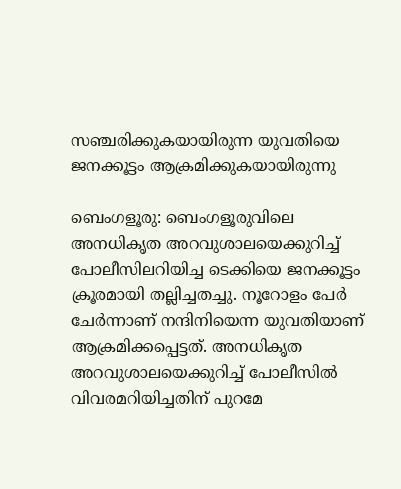സഞ്ചരിക്കുകയായിരുന്ന യുവതിയെ ജനക്കൂട്ടം ആക്രമിക്കുകയായിരുന്നു

ബെംഗളൂരു: ബെംഗളൂരുവിലെ അനധികൃത അറവുശാലയെക്കുറിച്ച് പോലീസിലറിയിച്ച ടെക്കിയെ ജനക്കൂട്ടം ക്രൂരമായി തല്ലിച്ചതച്ചു. നൂറോളം പേര്‍ ചേര്‍ന്നാണ് നന്ദിനിയെന്ന യുവതിയാണ് ആക്രമിക്കപ്പെട്ടത്. അനധികൃത അറവുശാലയെക്കുറിച്ച് പോലീസില്‍ വിവരമറിയിച്ചതിന് പുറമേ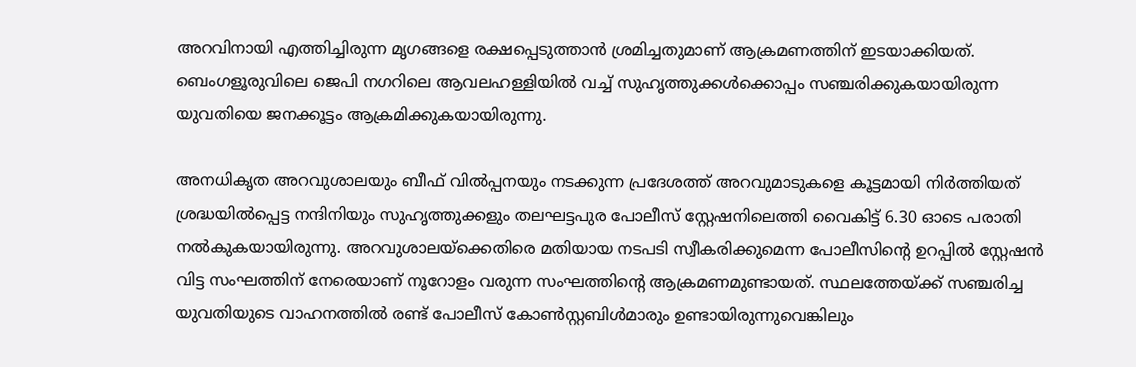അറവിനായി എത്തിച്ചിരുന്ന മൃഗങ്ങളെ രക്ഷപ്പെടുത്താന്‍ ശ്രമിച്ചതുമാണ് ആക്രമണത്തിന് ഇടയാക്കിയത്. ബെംഗളൂരുവിലെ ജെപി നഗറിലെ ആവലഹള്ളിയില്‍ വച്ച് സുഹൃത്തുക്കള്‍ക്കൊപ്പം സഞ്ചരിക്കുകയായിരുന്ന യുവതിയെ ജനക്കൂട്ടം ആക്രമിക്കുകയായിരുന്നു.

അനധികൃത അറവുശാലയും ബീഫ് വില്‍പ്പനയും നടക്കുന്ന പ്രദേശത്ത് അറവുമാടുകളെ കൂട്ടമായി നിര്‍ത്തിയത് ശ്രദ്ധയില്‍പ്പെട്ട നന്ദിനിയും സുഹൃത്തുക്കളും തലഘട്ടപുര പോലീസ് സ്റ്റേഷനിലെത്തി വൈകിട്ട് 6.30 ഓടെ പരാതി നല്‍കുകയായിരുന്നു. അറവുശാലയ്ക്കെതിരെ മതിയായ നടപടി സ്വീകരിക്കുമെന്ന പോലീസിന്‍റെ ഉറപ്പില്‍ സ്റ്റേഷന്‍ വിട്ട സംഘത്തിന് നേരെയാണ് നൂറോളം വരുന്ന സംഘത്തിന്‍റെ ആക്രമണമുണ്ടായത്. സ്ഥലത്തേയ്ക്ക് സഞ്ചരിച്ച യുവതിയുടെ വാഹനത്തില്‍ രണ്ട് പോലീസ് കോണ്‍സ്റ്റബിള്‍മാരും ഉണ്ടായിരുന്നുവെങ്കിലും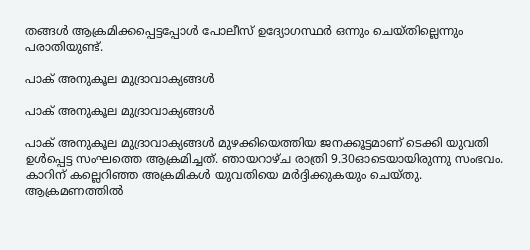തങ്ങള്‍ ആക്രമിക്കപ്പെട്ടപ്പോള്‍ പോലീസ് ഉദ്യോഗസ്ഥര്‍ ഒന്നും ചെയ്തില്ലെന്നും പരാതിയുണ്ട്.

പാക് അനുകൂല മുദ്രാവാക്യങ്ങള്‍

പാക് അനുകൂല മുദ്രാവാക്യങ്ങള്‍

പാക് അനുകൂല മുദ്രാവാക്യങ്ങള്‍ മുഴക്കിയെത്തിയ ജനക്കൂട്ടമാണ് ടെക്കി യുവതി ഉള്‍പ്പെട്ട സംഘത്തെ ആക്രമിച്ചത്. ഞായറാഴ്ച രാത്രി 9.30ഓടെയായിരുന്നു സംഭവം. കാറിന് കല്ലെറിഞ്ഞ അക്രമികള്‍ യുവതിയെ മര്‍ദ്ദിക്കുകയും ചെയ്തു. ആക്രമണത്തില്‍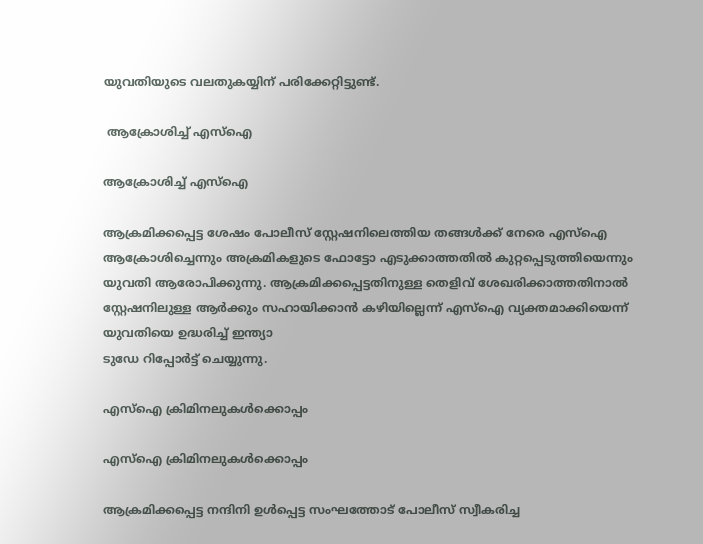യുവതിയുടെ വലതുകയ്യിന് പരിക്കേറ്റിട്ടുണ്ട്.

 ആക്രോശിച്ച് എസ്ഐ

ആക്രോശിച്ച് എസ്ഐ

ആക്രമിക്കപ്പെട്ട ശേഷം പോലീസ് സ്റ്റേഷനിലെത്തിയ തങ്ങള്‍ക്ക് നേരെ എസ്ഐ ആക്രോശിച്ചെന്നും അക്രമികളുടെ ഫോട്ടോ എടുക്കാത്തതില്‍ കുറ്റപ്പെടുത്തിയെന്നും യുവതി ആരോപിക്കുന്നു. ആക്രമിക്കപ്പെട്ടതിനുള്ള തെളിവ് ശേഖരിക്കാത്തതിനാല്‍ സ്റ്റേഷനിലുള്ള ആര്‍ക്കും സഹായിക്കാന്‍ കഴിയില്ലെന്ന് എസ്ഐ വ്യക്തമാക്കിയെന്ന് യുവതിയെ ഉദ്ധരിച്ച് ഇന്ത്യാ
ടുഡേ റിപ്പോര്‍ട്ട് ചെയ്യുന്നു.

എസ്ഐ ക്രിമിനലുകള്‍ക്കൊപ്പം

എസ്ഐ ക്രിമിനലുകള്‍ക്കൊപ്പം

ആക്രമിക്കപ്പെട്ട നന്ദിനി ഉള്‍പ്പെട്ട സംഘത്തോട് പോലീസ് സ്വീകരിച്ച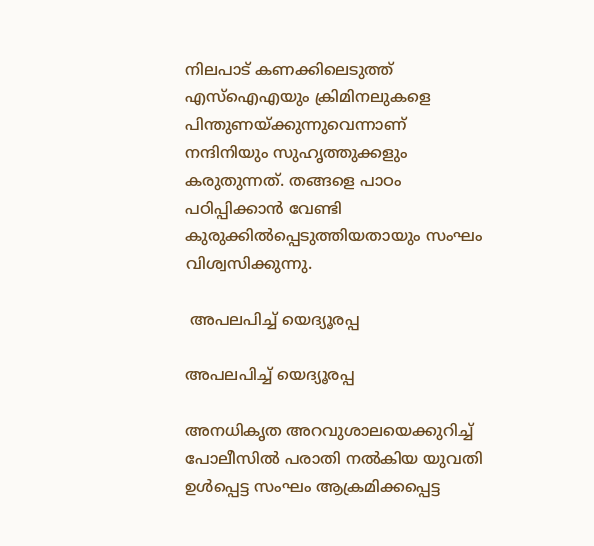നിലപാട് കണക്കിലെടുത്ത് എസ്ഐഎയും ക്രിമിനലുകളെ പിന്തുണയ്ക്കുന്നുവെന്നാണ് നന്ദിനിയും സുഹൃത്തുക്കളും കരുതുന്നത്. തങ്ങളെ പാഠം പഠിപ്പിക്കാന്‍ വേണ്ടി കുരുക്കില്‍പ്പെടുത്തിയതായും സംഘം വിശ്വസിക്കുന്നു.

 അപലപിച്ച് യെദ്യൂരപ്പ

അപലപിച്ച് യെദ്യൂരപ്പ

അനധികൃത അറവുശാലയെക്കുറിച്ച് പോലീസില്‍ പരാതി നല്‍കിയ യുവതി ഉള്‍പ്പെട്ട സംഘം ആക്രമിക്കപ്പെട്ട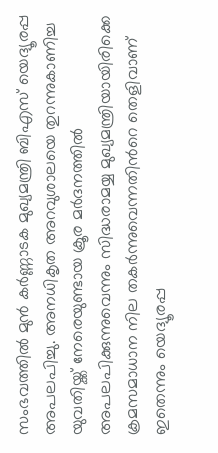സംഭവത്തില്‍ മുന്‍ കര്‍ണ്ണാടക മുഖ്യമന്ത്രി ബിഎസ് യെദ്യൂരപ്പ അപലപിച്ചു. അനധികൃത അറവുശാലയെ തുറന്നുകാണിച്ച യുവതിയ്ക്ക് നേരെയുണ്ടായ ക്രൂര മര്‍ദനത്തില്‍ അപലപിക്കുന്നുവെന്നും സിദ്ധരാമയ്യ മുഖ്യമന്ത്രിയായിരിക്കെ ക്രമസമാധാന നില തകര്‍ന്നുവെന്നതിന്‍റെ തെളിവാണ് ഇതെന്നും യെദ്യൂരപ്പ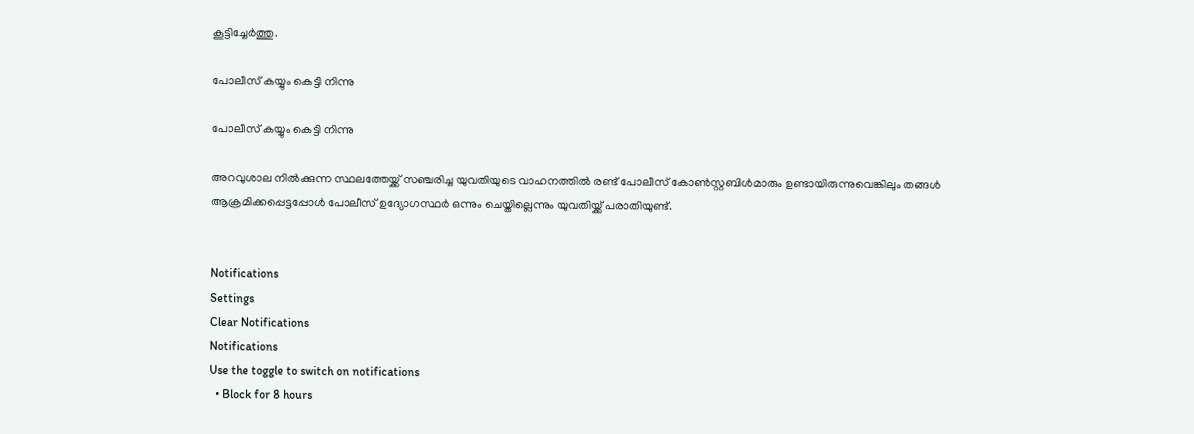കൂട്ടിച്ചേര്‍ത്തു.

പോലീസ് കയ്യും കെട്ടി നിന്നു

പോലീസ് കയ്യും കെട്ടി നിന്നു

അറവുശാല നില്‍ക്കുന്ന സ്ഥലത്തേയ്ക്ക് സഞ്ചരിച്ച യുവതിയുടെ വാഹനത്തില്‍ രണ്ട് പോലീസ് കോണ്‍സ്റ്റബിള്‍മാരും ഉണ്ടായിരുന്നുവെങ്കിലും തങ്ങള്‍ ആക്രമിക്കപ്പെട്ടപ്പോള്‍ പോലീസ് ഉദ്യോഗസ്ഥര്‍ ഒന്നും ചെയ്തില്ലെന്നും യുവതിയ്ക്ക് പരാതിയുണ്ട്.


Notifications
Settings
Clear Notifications
Notifications
Use the toggle to switch on notifications
  • Block for 8 hours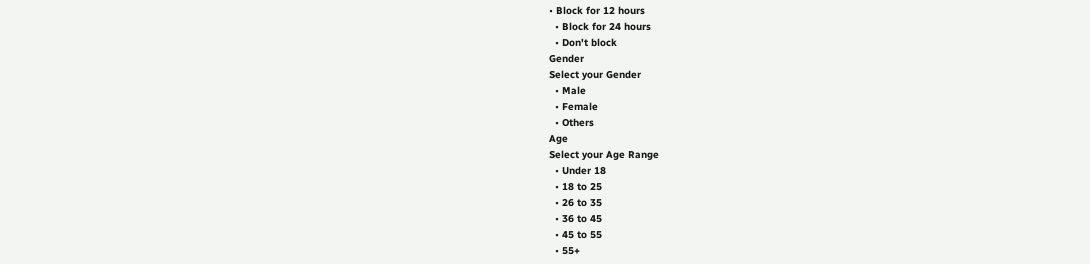• Block for 12 hours
  • Block for 24 hours
  • Don't block
Gender
Select your Gender
  • Male
  • Female
  • Others
Age
Select your Age Range
  • Under 18
  • 18 to 25
  • 26 to 35
  • 36 to 45
  • 45 to 55
  • 55+